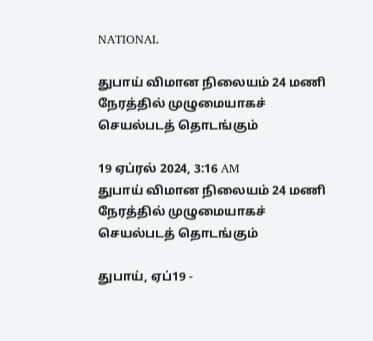NATIONAL

துபாய் விமான நிலையம் 24 மணி நேரத்தில் முழுமையாகச் செயல்படத் தொடங்கும்

19 ஏப்ரல் 2024, 3:16 AM
துபாய் விமான நிலையம் 24 மணி நேரத்தில் முழுமையாகச் செயல்படத் தொடங்கும்

துபாய், ஏப்19 -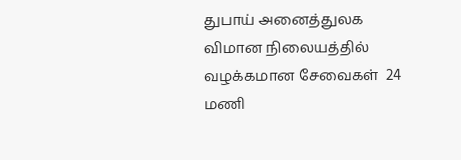துபாய் அனைத்துலக  விமான நிலையத்தில் வழக்கமான சேவைகள்  24 மணி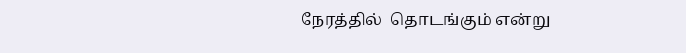நேரத்தில்  தொடங்கும் என்று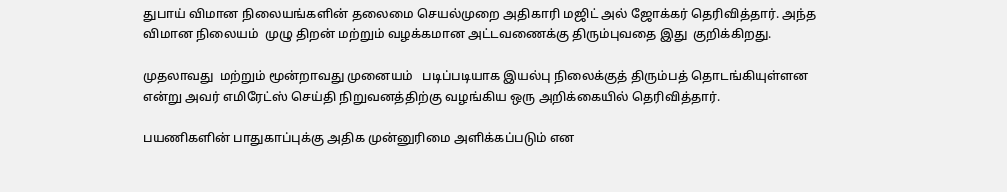துபாய் விமான நிலையங்களின் தலைமை செயல்முறை அதிகாரி மஜிட் அல் ஜோக்கர் தெரிவித்தார். அந்த விமான நிலையம்  முழு திறன் மற்றும் வழக்கமான அட்டவணைக்கு திரும்புவதை இது  குறிக்கிறது.

முதலாவது  மற்றும் மூன்றாவது முனையம்   படிப்படியாக இயல்பு நிலைக்குத் திரும்பத் தொடங்கியுள்ளன என்று அவர் எமிரேட்ஸ் செய்தி நிறுவனத்திற்கு வழங்கிய ஒரு அறிக்கையில் தெரிவித்தார்.

பயணிகளின் பாதுகாப்புக்கு அதிக முன்னுரிமை அளிக்கப்படும் என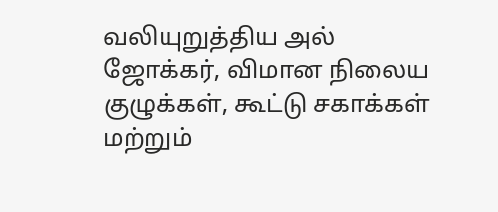வலியுறுத்திய அல் ஜோக்கர், விமான நிலைய குழுக்கள், கூட்டு சகாக்கள் மற்றும்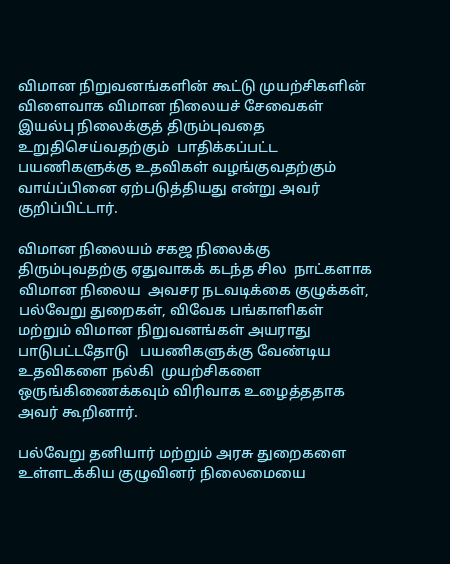விமான நிறுவனங்களின் கூட்டு முயற்சிகளின் விளைவாக விமான நிலையச் சேவைகள் இயல்பு நிலைக்குத் திரும்புவதை உறுதிசெய்வதற்கும்  பாதிக்கப்பட்ட பயணிகளுக்கு உதவிகள் வழங்குவதற்கும் வாய்ப்பினை ஏற்படுத்தியது என்று அவர் குறிப்பிட்டார்.

விமான நிலையம் சகஜ நிலைக்கு திரும்புவதற்கு ஏதுவாகக் கடந்த சில  நாட்களாக  விமான நிலைய  அவசர நடவடிக்கை குழுக்கள், பல்வேறு துறைகள், விவேக பங்காளிகள் மற்றும் விமான நிறுவனங்கள் அயராது பாடுபட்டதோடு   பயணிகளுக்கு வேண்டிய உதவிகளை நல்கி  முயற்சிகளை ஒருங்கிணைக்கவும் விரிவாக உழைத்ததாக அவர் கூறினார்.

பல்வேறு தனியார் மற்றும் அரசு துறைகளை உள்ளடக்கிய குழுவினர் நிலைமையை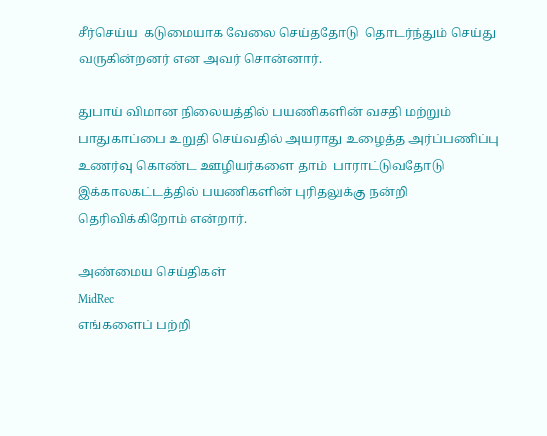சீர்செய்ய  கடுமையாக வேலை செய்ததோடு  தொடர்ந்தும் செய்து வருகின்றனர் என அவர் சொன்னார்.

துபாய் விமான நிலையத்தில் பயணிகளின் வசதி மற்றும் பாதுகாப்பை உறுதி செய்வதில் அயராது உழைத்த அர்ப்பணிப்பு உணர்வு கொண்ட ஊழியர்களை தாம்  பாராட்டுவதோடு  இக்காலகட்டத்தில் பயணிகளின் புரிதலுக்கு நன்றி தெரிவிக்கிறோம் என்றார்.

அண்மைய செய்திகள்
MidRec
எங்களைப் பற்றி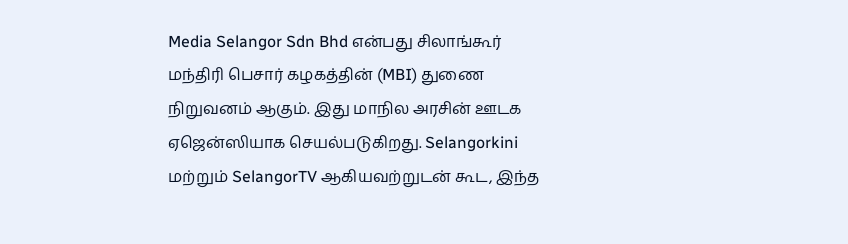Media Selangor Sdn Bhd என்பது சிலாங்கூர் மந்திரி பெசார் கழகத்தின் (MBI) துணை நிறுவனம் ஆகும். இது மாநில அரசின் ஊடக ஏஜென்ஸியாக செயல்படுகிறது. Selangorkini மற்றும் SelangorTV ஆகியவற்றுடன் கூட, இந்த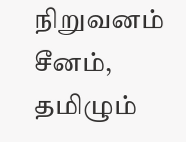நிறுவனம் சீனம், தமிழும்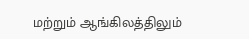மற்றும் ஆங்கிலத்திலும்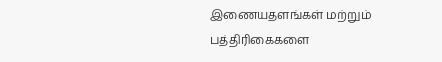இணையதளங்கள் மற்றும் பத்திரிகைகளை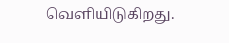வெளியிடுகிறது.